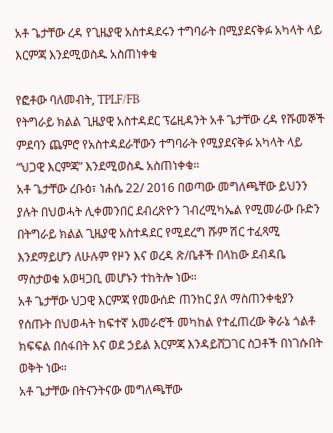አቶ ጌታቸው ረዳ የጊዜያዊ አስተዳደሩን ተግባራት በሚያደናቅፉ አካላት ላይ እርምጃ እንደሚወስዱ አስጠነቀቁ

የፎቶው ባለመብት, TPLF/FB
የትግራይ ክልል ጊዜያዊ አስተዳደር ፕሬዚዳንት አቶ ጌታቸው ረዳ የሹመኞች ምደባን ጨምሮ የአስተዳደራቸውን ተግባራት የሚያደናቅፉ አካላት ላይ “ህጋዊ እርምጃ” እንደሚወስዱ አስጠነቀቁ።
አቶ ጌታቸው ረቡዕ፣ ነሐሴ 22/ 2016 በወጣው መግለጫቸው ይህንን ያሉት በህወሓት ሊቀመንበር ደብረጽዮን ገብረሚካኤል የሚመራው ቡድን በትግራይ ክልል ጊዜያዊ አስተዳደር የሚደረግ ሹም ሽር ተፈጻሚ እንደማይሆን ለሁሉም የዞን እና ወረዳ ጽ/ቤቶች በላከው ደብዳቤ ማስታወቁ አወዛጋቢ መሆኑን ተከትሎ ነው።
አቶ ጌታቸው ህጋዊ እርምጃ የመውሰድ ጠንከር ያለ ማስጠንቀቂያን የሰጡት በህወሓት ከፍተኛ አመራሮች መካከል የተፈጠረው ቅራኔ ጎልቶ ክፍፍል በሰፋበት እና ወደ ኃይል እርምጃ እንዳይሸጋገር ስጋቶች በነገሱበት ወቅት ነው።
አቶ ጌታቸው በትናንትናው መግለጫቸው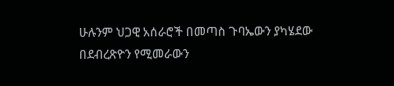ሁሉንም ህጋዊ አሰራሮች በመጣስ ጉባኤውን ያካሄደው በደብረጽዮን የሚመራውን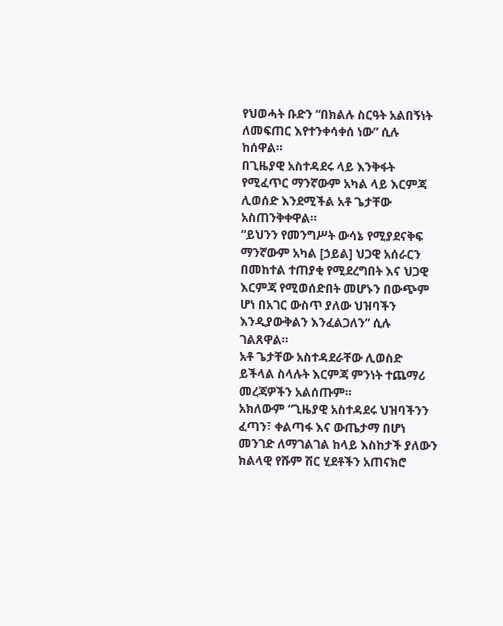የህወሓት ቡድን “በክልሉ ስርዓት አልበኝነት ለመፍጠር እየተንቀሳቀሰ ነው” ሲሉ ከሰዋል።
በጊዜያዊ አስተዳደሩ ላይ እንቅፋት የሚፈጥር ማንኛውም አካል ላይ እርምጃ ሊወሰድ እንደሚችል አቶ ጌታቸው አስጠንቅቀዋል።
“ይህንን የመንግሥት ውሳኔ የሚያደናቅፍ ማንኛውም አካል [ኃይል] ህጋዊ አሰራርን በመከተል ተጠያቂ የሚደረግበት እና ህጋዊ እርምጃ የሚወሰድበት መሆኑን በውጭም ሆነ በአገር ውስጥ ያለው ህዝባችን እንዲያውቅልን እንፈልጋለን” ሲሉ ገልጸዋል።
አቶ ጌታቸው አስተዳደራቸው ሊወስድ ይችላል ስላሉት እርምጃ ምንነት ተጨማሪ መረጃዎችን አልሰጡም።
አክለውም “ጊዜያዊ አስተዳደሩ ህዝባችንን ፈጣን፣ ቀልጣፋ እና ውጤታማ በሆነ መንገድ ለማገልገል ከላይ እስከታች ያለውን ክልላዊ የሹም ሽር ሂደቶችን አጠናክሮ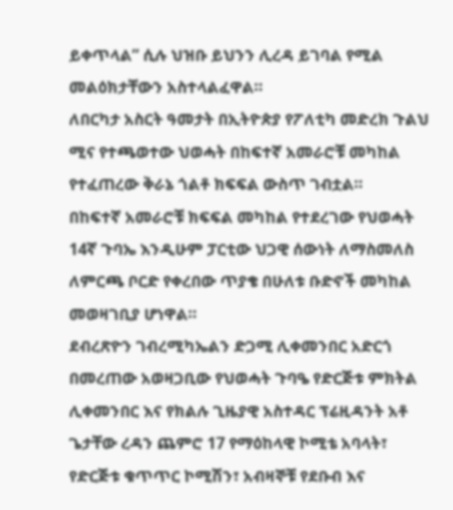ይቀጥላል” ሲሉ ህዝቡ ይህንን ሊረዳ ይገባል የሚል መልዕክታቸውን አስተላልፈዋል።
ለበርካታ አስርት ዓመታት በኢትዮጵያ የፖለቲካ መድረክ ጉልህ ሚና የተጫወተው ህወሓት በከፍተኛ አመራሮቹ መካከል የተፈጠረው ቅራኔ ጎልቶ ክፍፍል ውስጥ ገብቷል።
በከፍተኛ አመራሮቹ ክፍፍል መካከል የተደረገው የህወሓት 14ኛ ጉባኤ እንዲሁም ፓርቲው ህጋዊ ሰውነት ለማስመለስ ለምርጫ ቦርድ የቀረበው ጥያቄ በሁለቱ ቡድኖች መካከል መወዛገቢያ ሆነዋል።
ደብረጽዮን ገብረሚካኤልን ድጋሚ ሊቀመንበር አድርጎ በመረጠው አወዛጋቢው የህወሓት ጉባዔ የድርጅቱ ምክትል ሊቀመንበር እና የክልሉ ጊዜያዊ አስተዳር ፕሬዚዳንት አቶ ጌታቸው ረዳን ጨምሮ 17 የማዕከላዊ ኮሚቴ አባላት፣ የድርጅቱ ቁጥጥር ኮሚሽን፣ አብዛኞቹ የደቡብ እና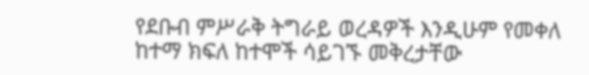የደቡብ ምሥራቅ ትግራይ ወረዳዎች እንዲሁም የመቀለ ከተማ ክፍለ ከተሞች ሳይገኙ መቅረታቸው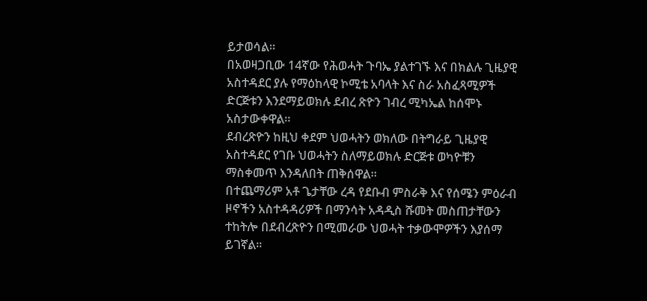ይታወሳል።
በአወዛጋቢው 14ኛው የሕወሓት ጉባኤ ያልተገኙ እና በክልሉ ጊዜያዊ አስተዳደር ያሉ የማዕከላዊ ኮሚቴ አባላት እና ስራ አስፈጻሚዎች ድርጅቱን እንደማይወክሉ ደብረ ጽዮን ገብረ ሚካኤል ከሰሞኑ አስታውቀዋል።
ደብረጽዮን ከዚህ ቀደም ህወሓትን ወክለው በትግራይ ጊዜያዊ አስተዳደር የገቡ ህወሓትን ስለማይወክሉ ድርጅቱ ወካዮቹን ማስቀመጥ እንዳለበት ጠቅሰዋል።
በተጨማሪም አቶ ጌታቸው ረዳ የደቡብ ምስራቅ እና የሰሜን ምዕራብ ዞኖችን አስተዳዳሪዎች በማንሳት አዳዲስ ሹመት መስጠታቸውን ተከትሎ በደብረጽዮን በሚመራው ህወሓት ተቃውሞዎችን እያሰማ ይገኛል።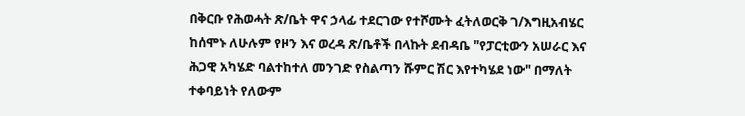በቅርቡ የሕወሓት ጽ/ቤት ዋና ኃላፊ ተደርገው የተሾሙት ፈትለወርቅ ገ/እግዚአብሄር ከሰሞኑ ለሁሉም የዞን እና ወረዳ ጽ/ቤቶች በላኩት ደብዳቤ "የፓርቲውን አሠራር እና ሕጋዊ አካሄድ ባልተከተለ መንገድ የስልጣን ሹምር ሽር እየተካሄደ ነው" በማለት ተቀባይነት የለውም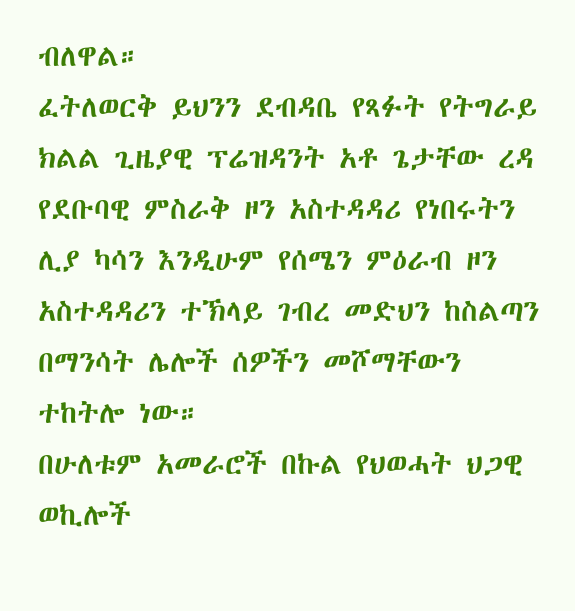ብለዋል።
ፈትለወርቅ ይህንን ደብዳቤ የጻፉት የትግራይ ክልል ጊዜያዊ ፕሬዝዳንት አቶ ጌታቸው ረዳ የደቡባዊ ምስራቅ ዞን አስተዳዳሪ የነበሩትን ሊያ ካሳን እንዲሁም የሰሜን ምዕራብ ዞን አስተዳዳሪን ተኽላይ ገብረ መድህን ከስልጣን በማንሳት ሌሎች ሰዎችን መሾማቸውን ተከትሎ ነው።
በሁለቱም አመራሮች በኩል የህወሓት ህጋዊ ወኪሎች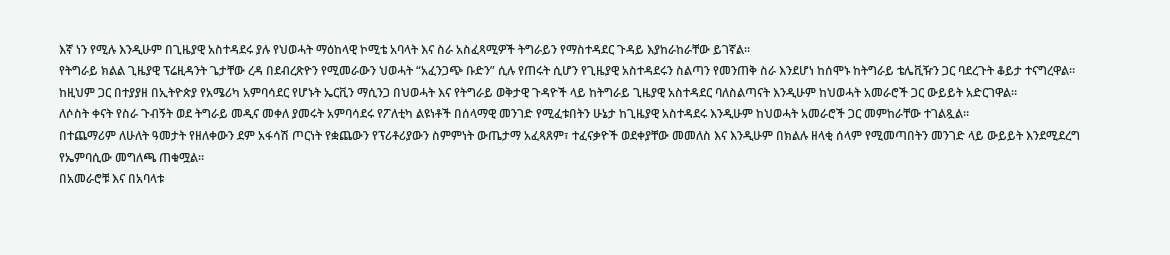እኛ ነን የሚሉ እንዲሁም በጊዜያዊ አስተዳደሩ ያሉ የህወሓት ማዕከላዊ ኮሚቴ አባላት እና ስራ አስፈጻሚዎች ትግራይን የማስተዳደር ጉዳይ እያከራከራቸው ይገኛል።
የትግራይ ክልል ጊዜያዊ ፕሬዚዳንት ጌታቸው ረዳ በደብረጽዮን የሚመራውን ህወሓት “አፈንጋጭ ቡድን” ሲሉ የጠሩት ሲሆን የጊዜያዊ አስተዳደሩን ስልጣን የመንጠቅ ስራ እንደሆነ ከሰሞኑ ከትግራይ ቴሌቪዥን ጋር ባደረጉት ቆይታ ተናግረዋል።
ከዚህም ጋር በተያያዘ በኢትዮጵያ የአሜሪካ አምባሳደር የሆኑት ኤርቪን ማሲንጋ በህወሓት እና የትግራይ ወቅታዊ ጉዳዮች ላይ ከትግራይ ጊዜያዊ አስተዳደር ባለስልጣናት እንዲሁም ከህወሓት አመራሮች ጋር ውይይት አድርገዋል።
ለሶስት ቀናት የስራ ጉብኝት ወደ ትግራይ መዲና መቀለ ያመሩት አምባሳደሩ የፖለቲካ ልዩነቶች በሰላማዊ መንገድ የሚፈቱበትን ሁኔታ ከጊዜያዊ አስተዳደሩ እንዲሁም ከህወሓት አመራሮች ጋር መምከራቸው ተገልጿል።
በተጨማሪም ለሁለት ዓመታት የዘለቀውን ደም አፋሳሽ ጦርነት የቋጨውን የፕሪቶሪያውን ስምምነት ውጤታማ አፈጻጸም፣ ተፈናቃዮች ወደቀያቸው መመለስ እና እንዲሁም በክልሉ ዘላቂ ሰላም የሚመጣበትን መንገድ ላይ ውይይት እንደሚደረግ የኤምባሲው መግለጫ ጠቁሟል።
በአመራሮቹ እና በአባላቱ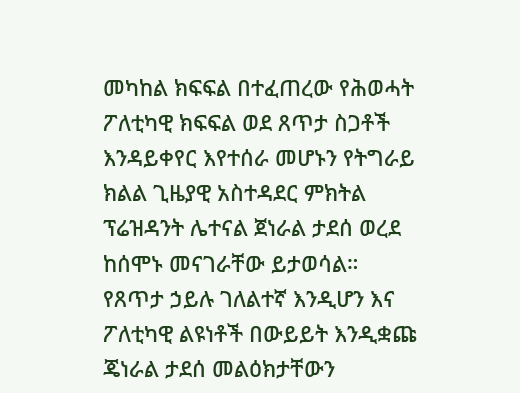መካከል ክፍፍል በተፈጠረው የሕወሓት ፖለቲካዊ ክፍፍል ወደ ጸጥታ ስጋቶች እንዳይቀየር እየተሰራ መሆኑን የትግራይ ክልል ጊዜያዊ አስተዳደር ምክትል ፕሬዝዳንት ሌተናል ጀነራል ታደሰ ወረደ ከሰሞኑ መናገራቸው ይታወሳል።
የጸጥታ ኃይሉ ገለልተኛ እንዲሆን እና ፖለቲካዊ ልዩነቶች በውይይት እንዲቋጩ ጄነራል ታደሰ መልዕክታቸውን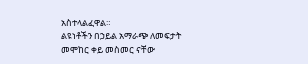አስተላልፈዋል።
ልዩነቶችን በኃይል አማራጭ ለመፍታት መሞከር ቀይ መስመር ናቸው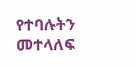የተባሉትን መተላለፍ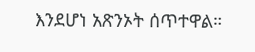እንደሆነ አጽንኦት ሰጥተዋል።